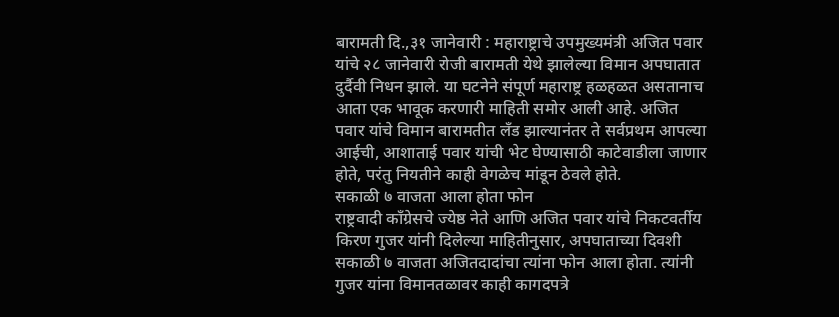बारामती दि.,३१ जानेवारी : महाराष्ट्राचे उपमुख्यमंत्री अजित पवार यांचे २८ जानेवारी रोजी बारामती येथे झालेल्या विमान अपघातात दुर्दैवी निधन झाले. या घटनेने संपूर्ण महाराष्ट्र हळहळत असतानाच आता एक भावूक करणारी माहिती समोर आली आहे. अजित पवार यांचे विमान बारामतीत लँड झाल्यानंतर ते सर्वप्रथम आपल्या आईची, आशाताई पवार यांची भेट घेण्यासाठी काटेवाडीला जाणार होते, परंतु नियतीने काही वेगळेच मांडून ठेवले होते.
सकाळी ७ वाजता आला होता फोन
राष्ट्रवादी काँग्रेसचे ज्येष्ठ नेते आणि अजित पवार यांचे निकटवर्तीय किरण गुजर यांनी दिलेल्या माहितीनुसार, अपघाताच्या दिवशी सकाळी ७ वाजता अजितदादांचा त्यांना फोन आला होता. त्यांनी गुजर यांना विमानतळावर काही कागदपत्रे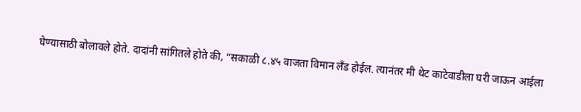घेण्यासाठी बोलावले होते. दादांनी सांगितले होते की, “सकाळी ८.४५ वाजता विमान लँड होईल. त्यानंतर मी थेट काटेवाडीला घरी जाऊन आईला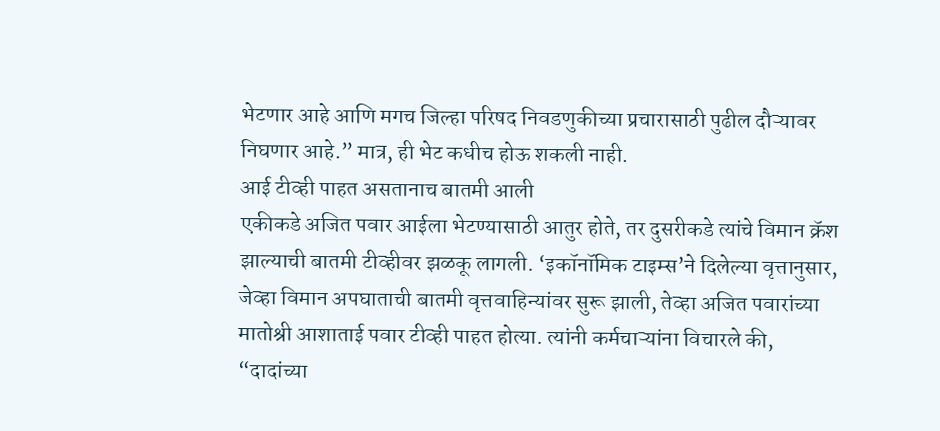भेटणार आहे आणि मगच जिल्हा परिषद निवडणुकीच्या प्रचारासाठी पुढील दौऱ्यावर निघणार आहे.” मात्र, ही भेट कधीच होऊ शकली नाही.
आई टीव्ही पाहत असतानाच बातमी आली
एकीकडे अजित पवार आईला भेटण्यासाठी आतुर होते, तर दुसरीकडे त्यांचे विमान क्रॅश झाल्याची बातमी टीव्हीवर झळकू लागली. ‘इकॉनॉमिक टाइम्स’ने दिलेल्या वृत्तानुसार, जेव्हा विमान अपघाताची बातमी वृत्तवाहिन्यांवर सुरू झाली, तेव्हा अजित पवारांच्या मातोश्री आशाताई पवार टीव्ही पाहत होत्या. त्यांनी कर्मचाऱ्यांना विचारले की, “दादांच्या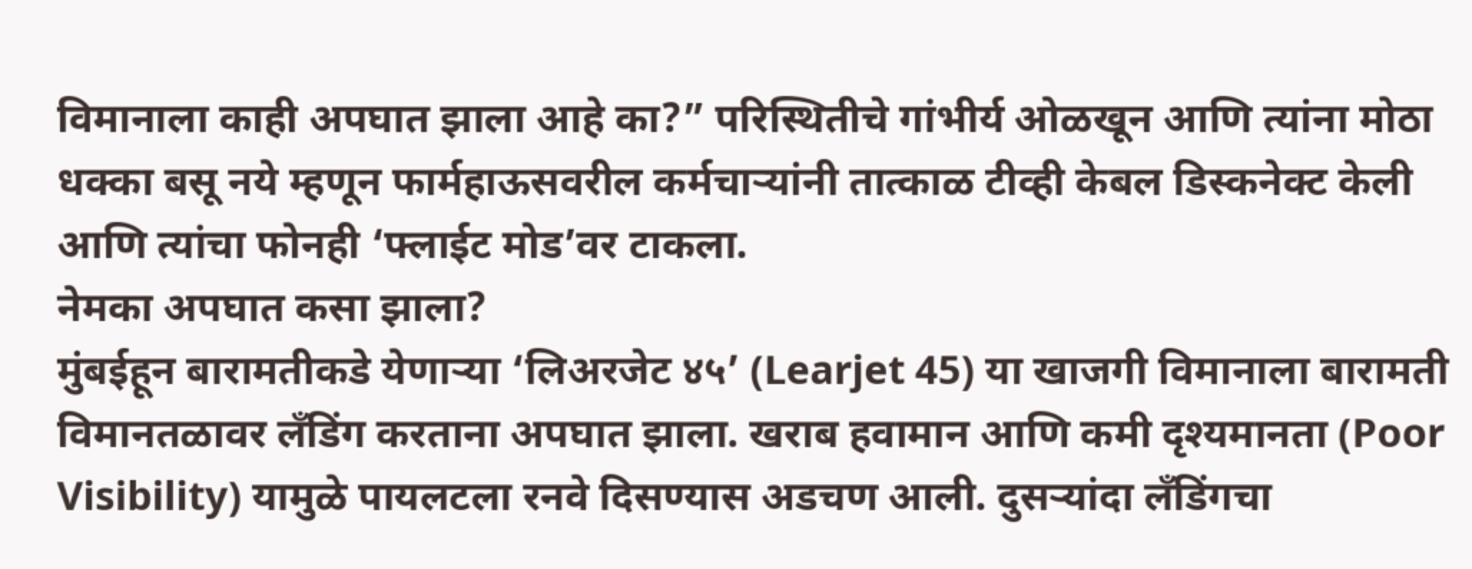विमानाला काही अपघात झाला आहे का?” परिस्थितीचे गांभीर्य ओळखून आणि त्यांना मोठा धक्का बसू नये म्हणून फार्महाऊसवरील कर्मचाऱ्यांनी तात्काळ टीव्ही केबल डिस्कनेक्ट केली आणि त्यांचा फोनही ‘फ्लाईट मोड’वर टाकला.
नेमका अपघात कसा झाला?
मुंबईहून बारामतीकडे येणाऱ्या ‘लिअरजेट ४५’ (Learjet 45) या खाजगी विमानाला बारामती विमानतळावर लँडिंग करताना अपघात झाला. खराब हवामान आणि कमी दृश्यमानता (Poor Visibility) यामुळे पायलटला रनवे दिसण्यास अडचण आली. दुसऱ्यांदा लँडिंगचा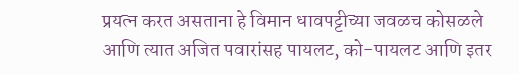प्रयत्न करत असताना हे विमान धावपट्टीच्या जवळच कोसळले आणि त्यात अजित पवारांसह पायलट, को-पायलट आणि इतर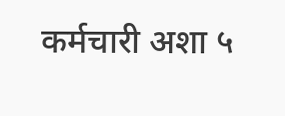कर्मचारी अशा ५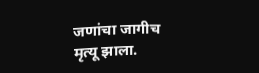जणांचा जागीच मृत्यू झाला.